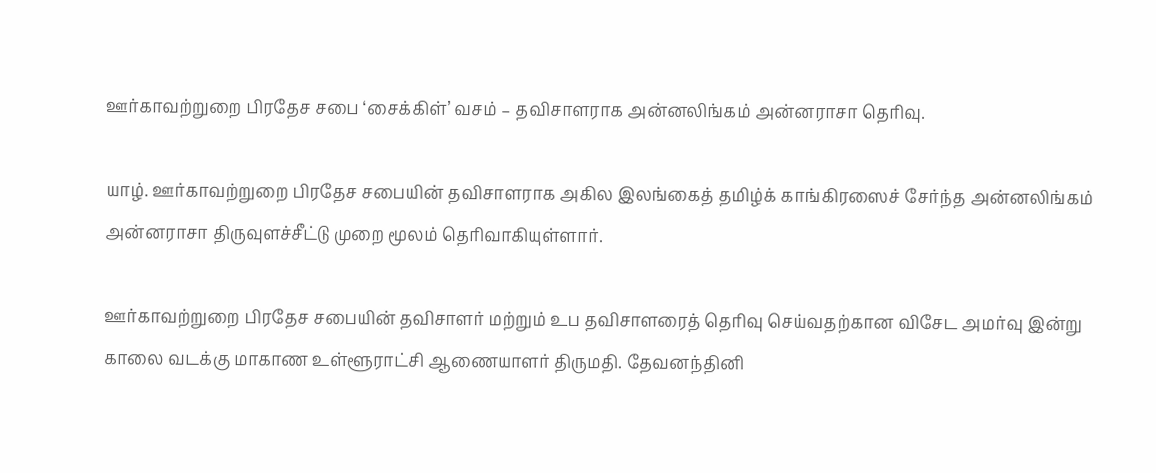ஊர்காவற்றுறை பிரதேச சபை ‘சைக்கிள்’ வசம் – தவிசாளராக அன்னலிங்கம் அன்னராசா தெரிவு.

யாழ். ஊர்காவற்றுறை பிரதேச சபையின் தவிசாளராக அகில இலங்கைத் தமிழ்க் காங்கிரஸைச் சேர்ந்த அன்னலிங்கம் அன்னராசா திருவுளச்சீட்டு முறை மூலம் தெரிவாகியுள்ளார்.

ஊர்காவற்றுறை பிரதேச சபையின் தவிசாளர் மற்றும் உப தவிசாளரைத் தெரிவு செய்வதற்கான விசேட அமர்வு இன்று காலை வடக்கு மாகாண உள்ளூராட்சி ஆணையாளர் திருமதி. தேவனந்தினி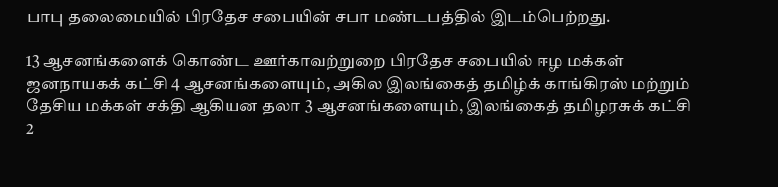பாபு தலைமையில் பிரதேச சபையின் சபா மண்டபத்தில் இடம்பெற்றது.

13 ஆசனங்களைக் கொண்ட ஊர்காவற்றுறை பிரதேச சபையில் ஈழ மக்கள் ஜனநாயகக் கட்சி 4 ஆசனங்களையும், அகில இலங்கைத் தமிழ்க் காங்கிரஸ் மற்றும் தேசிய மக்கள் சக்தி ஆகியன தலா 3 ஆசனங்களையும், இலங்கைத் தமிழரசுக் கட்சி 2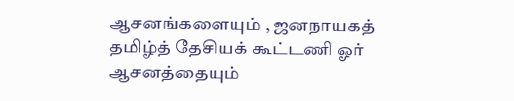ஆசனங்களையும் , ஜனநாயகத் தமிழ்த் தேசியக் கூட்டணி ஓர் ஆசனத்தையும்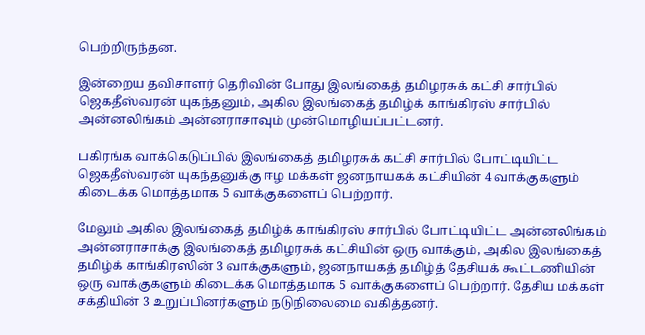பெற்றிருந்தன.

இன்றைய தவிசாளர் தெரிவின் போது இலங்கைத் தமிழரசுக் கட்சி சார்பில் ஜெகதீஸ்வரன் யுகந்தனும், அகில இலங்கைத் தமிழ்க் காங்கிரஸ் சார்பில் அன்னலிங்கம் அன்னராசாவும் முன்மொழியப்பட்டனர்.

பகிரங்க வாக்கெடுப்பில் இலங்கைத் தமிழரசுக் கட்சி சார்பில் போட்டியிட்ட ஜெகதீஸ்வரன் யுகந்தனுக்கு ஈழ மக்கள் ஜனநாயகக் கட்சியின் 4 வாக்குகளும் கிடைக்க மொத்தமாக 5 வாக்குகளைப் பெற்றார்.

மேலும் அகில இலங்கைத் தமிழ்க் காங்கிரஸ் சார்பில் போட்டியிட்ட அன்னலிங்கம் அன்னராசாக்கு இலங்கைத் தமிழரசுக் கட்சியின் ஒரு வாக்கும், அகில இலங்கைத் தமிழ்க் காங்கிரஸின் 3 வாக்குகளும், ஜனநாயகத் தமிழ்த் தேசியக் கூட்டணியின் ஒரு வாக்குகளும் கிடைக்க மொத்தமாக 5 வாக்குகளைப் பெற்றார். தேசிய மக்கள் சக்தியின் 3 உறுப்பினர்களும் நடுநிலைமை வகித்தனர்.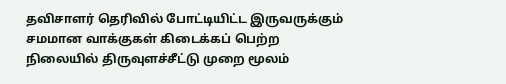தவிசாளர் தெரிவில் போட்டியிட்ட இருவருக்கும் சமமான வாக்குகள் கிடைக்கப் பெற்ற நிலையில் திருவுளச்சீட்டு முறை மூலம்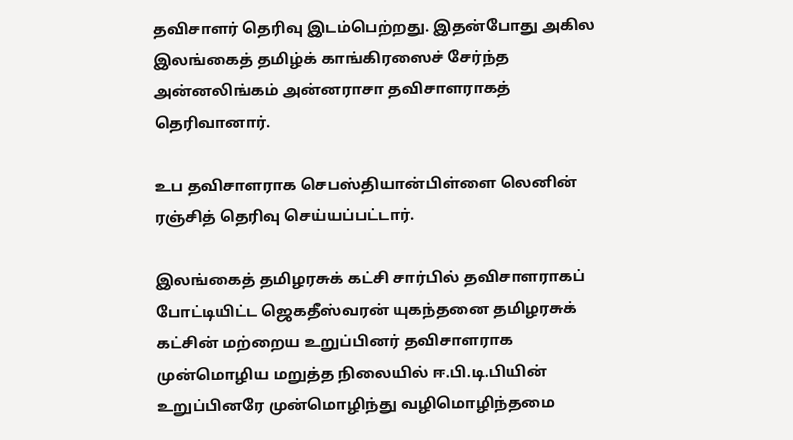தவிசாளர் தெரிவு இடம்பெற்றது. இதன்போது அகில இலங்கைத் தமிழ்க் காங்கிரஸைச் சேர்ந்த அன்னலிங்கம் அன்னராசா தவிசாளராகத் தெரிவானார்.

உப தவிசாளராக செபஸ்தியான்பிள்ளை லெனின் ரஞ்சித் தெரிவு செய்யப்பட்டார்.

இலங்கைத் தமிழரசுக் கட்சி சார்பில் தவிசாளராகப் போட்டியிட்ட ஜெகதீஸ்வரன் யுகந்தனை தமிழரசுக் கட்சின் மற்றைய உறுப்பினர் தவிசாளராக முன்மொழிய மறுத்த நிலையில் ஈ.பி.டி.பியின் உறுப்பினரே முன்மொழிந்து வழிமொழிந்தமை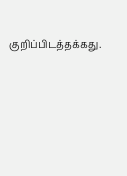குறிப்பிடத்தக்கது.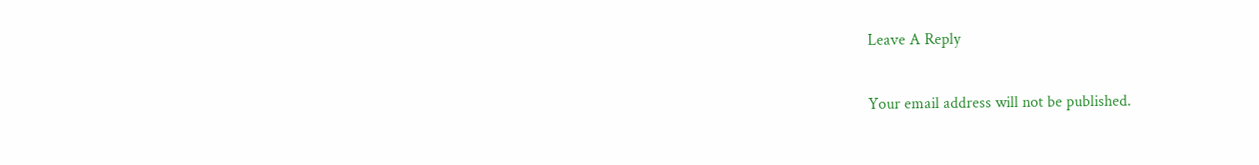Leave A Reply

Your email address will not be published.